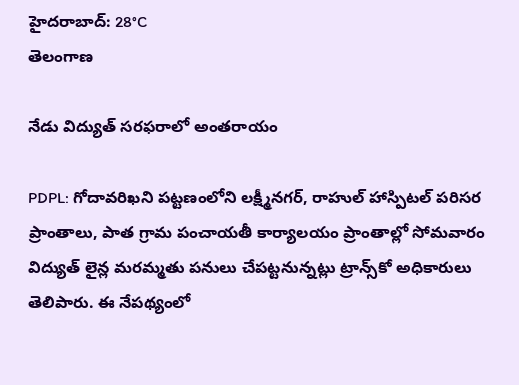హైదరాబాద్: 28°C
తెలంగాణ

నేడు విద్యుత్ సరఫరాలో అంతరాయం

PDPL: గోదావరిఖని పట్టణంలోని లక్ష్మీనగర్, రాహుల్ హాస్పిటల్ పరిసర ప్రాంతాలు, పాత గ్రామ పంచాయతీ కార్యాలయం ప్రాంతాల్లో సోమవారం విద్యుత్ లైన్ల మరమ్మతు పనులు చేపట్టనున్నట్లు ట్రాన్స్‌కో అధికారులు తెలిపారు. ఈ నేపథ్యంలో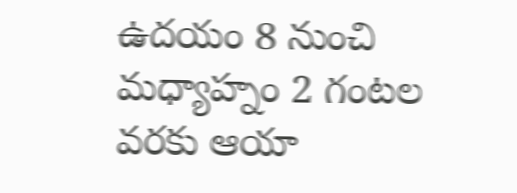ఉదయం 8 నుంచి మధ్యాహ్నం 2 గంటల వరకు ఆయా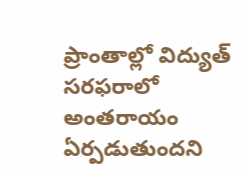ప్రాంతాల్లో విద్యుత్ సరఫరాలో అంతరాయం ఏర్పడుతుందని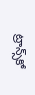ట్రాన్స్‌కో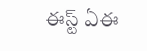ఈస్ట్ ఏఈ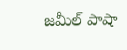జమీల్ పాషా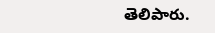తెలిపారు.